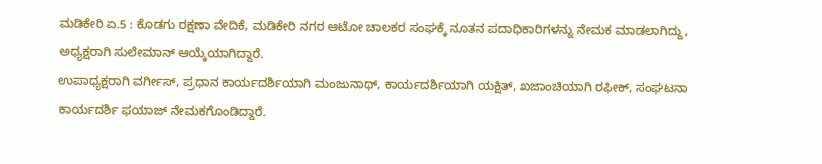ಮಡಿಕೇರಿ ಏ.5 : ಕೊಡಗು ರಕ್ಷಣಾ ವೇದಿಕೆ, ಮಡಿಕೇರಿ ನಗರ ಆಟೋ ಚಾಲಕರ ಸಂಘಕ್ಕೆ ನೂತನ ಪದಾಧಿಕಾರಿಗಳನ್ನು ನೇಮಕ ಮಾಡಲಾಗಿದ್ದು, ಅಧ್ಯಕ್ಷರಾಗಿ ಸುಲೇಮಾನ್ ಆಯ್ಕೆಯಾಗಿದ್ದಾರೆ.
ಉಪಾಧ್ಯಕ್ಷರಾಗಿ ವರ್ಗೀಸ್, ಪ್ರಧಾನ ಕಾರ್ಯದರ್ಶಿಯಾಗಿ ಮಂಜುನಾಥ್, ಕಾರ್ಯದರ್ಶಿಯಾಗಿ ಯಕ್ಷಿತ್, ಖಜಾಂಚಿಯಾಗಿ ರಫೀಕ್, ಸಂಘಟನಾ ಕಾರ್ಯದರ್ಶಿ ಫಯಾಜ್ ನೇಮಕಗೊಂಡಿದ್ದಾರೆ.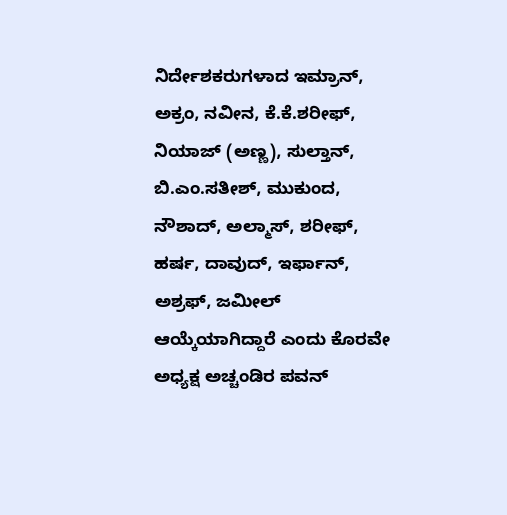ನಿರ್ದೇಶಕರುಗಳಾದ ಇಮ್ರಾನ್, ಅಕ್ರಂ, ನವೀನ, ಕೆ.ಕೆ.ಶರೀಫ್, ನಿಯಾಜ್ (ಅಣ್ಣ), ಸುಲ್ತಾನ್, ಬಿ.ಎಂ.ಸತೀಶ್, ಮುಕುಂದ, ನೌಶಾದ್, ಅಲ್ಮಾಸ್, ಶರೀಫ್, ಹರ್ಷ, ದಾವುದ್, ಇರ್ಫಾನ್, ಅಶ್ರಫ್, ಜಮೀಲ್ ಆಯ್ಕೆಯಾಗಿದ್ದಾರೆ ಎಂದು ಕೊರವೇ ಅಧ್ಯಕ್ಷ ಅಚ್ಚಂಡಿರ ಪವನ್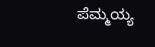ಪೆಮ್ಮಯ್ಯ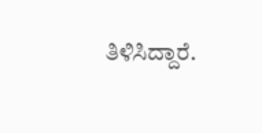ತಿಳಿಸಿದ್ದಾರೆ.